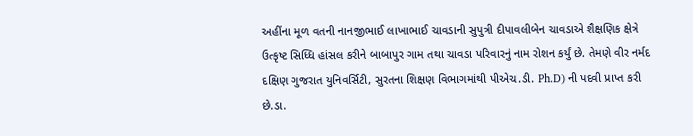અહીંના મૂળ વતની નાનજીભાઈ લાખાભાઈ ચાવડાની સુપુત્રી દીપાવલીબેન ચાવડાએ શૈક્ષણિક ક્ષેત્રે ઉત્કૃષ્ટ સિધ્ધિ હાંસલ કરીને બાબાપુર ગામ તથા ચાવડા પરિવારનું નામ રોશન કર્યું છે. તેમણે વીર નર્મદ દક્ષિણ ગુજરાત યુનિવર્સિટી, સુરતના શિક્ષણ વિભાગમાંથી પીએચ.ડી. Ph.D) ની પદવી પ્રાપ્ત કરી છે.ડા.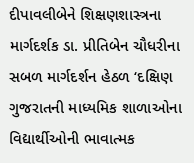દીપાવલીબેને શિક્ષણશાસ્ત્રના માર્ગદર્શક ડા. પ્રીતિબેન ચૌધરીના સબળ માર્ગદર્શન હેઠળ ‘દક્ષિણ ગુજરાતની માધ્યમિક શાળાઓના વિદ્યાર્થીઓની ભાવાત્મક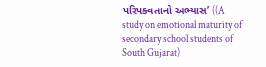પરિપક્વતાનો અભ્યાસ’ ((A study on emotional maturity of secondary school students of South Gujarat)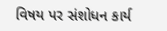વિષય પર સંશોધન કાર્ય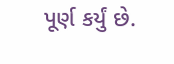પૂર્ણ કર્યું છે.